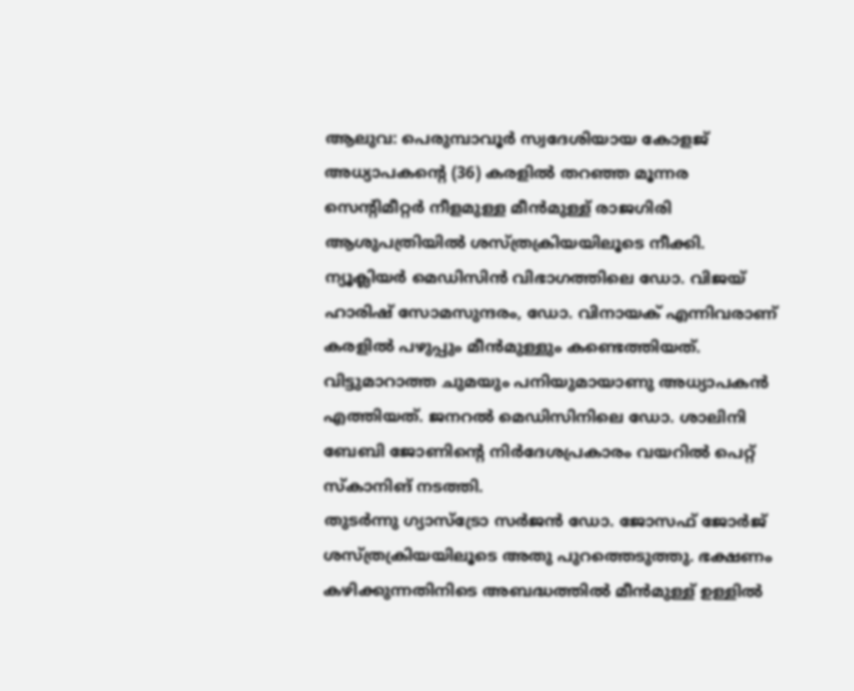ആലുവ: പെരുമ്പാവൂർ സ്വദേശിയായ കോളജ് അധ്യാപകന്റെ (36) കരളിൽ തറഞ്ഞ മൂന്നര സെന്റിമീറ്റർ നീളമുള്ള മീൻമുള്ള് രാജഗിരി ആശുപത്രിയിൽ ശസ്ത്രക്രിയയിലൂടെ നീക്കി. ന്യൂക്ലിയർ മെഡിസിൻ വിഭാഗത്തിലെ ഡോ. വിജയ് ഹാരിഷ് സോമസുന്ദരം, ഡോ. വിനായക് എന്നിവരാണ് കരളിൽ പഴുപ്പും മീൻമുള്ളും കണ്ടെത്തിയത്.
വിട്ടുമാറാത്ത ചുമയും പനിയുമായാണു അധ്യാപകൻ എത്തിയത്. ജനറൽ മെഡിസിനിലെ ഡോ. ശാലിനി ബേബി ജോണിന്റെ നിർദേശപ്രകാരം വയറിൽ പെറ്റ് സ്കാനിങ് നടത്തി.
തുടർന്നു ഗ്യാസ്ട്രോ സർജൻ ഡോ. ജോസഫ് ജോർജ് ശസ്ത്രക്രിയയിലൂടെ അതു പുറത്തെടുത്തു. ഭക്ഷണം കഴിക്കുന്നതിനിടെ അബദ്ധത്തിൽ മീൻമുള്ള് ഉള്ളിൽ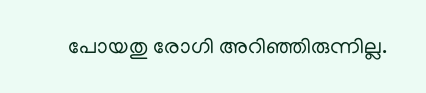പോയതു രോഗി അറിഞ്ഞിരുന്നില്ല.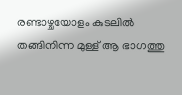രണ്ടാഴ്ചയോളം കുടലിൽ തങ്ങിനിന്ന മുള്ള് ആ ഭാഗത്തു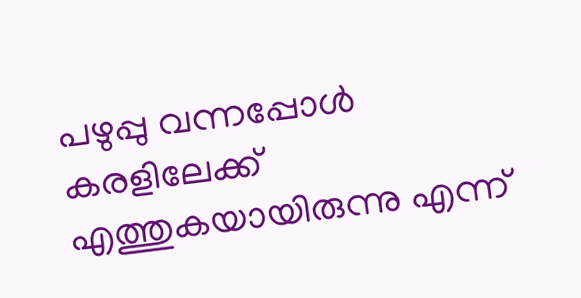പഴുപ്പു വന്നപ്പോൾ കരളിലേക്ക് എത്തുകയായിരുന്നു എന്ന്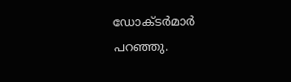ഡോക്ടർമാർ പറഞ്ഞു.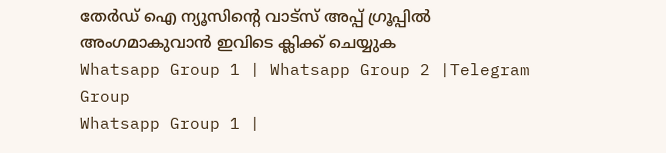തേർഡ് ഐ ന്യൂസിന്റെ വാട്സ് അപ്പ് ഗ്രൂപ്പിൽ അംഗമാകുവാൻ ഇവിടെ ക്ലിക്ക് ചെയ്യുക
Whatsapp Group 1 | Whatsapp Group 2 |Telegram Group
Whatsapp Group 1 |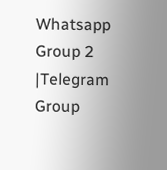Whatsapp Group 2 |Telegram Group